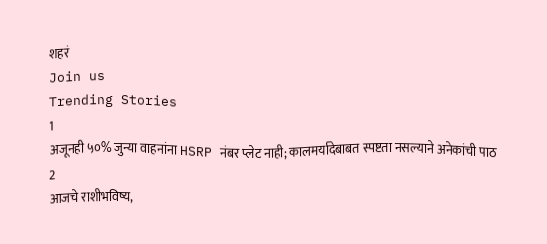शहरं
Join us
Trending Stories
1
अजूनही ५०% जुन्या वाहनांना HSRP नंबर प्लेट नाही; कालमर्यादेबाबत स्पष्टता नसल्याने अनेकांची पाठ
2
आजचे राशीभविष्य,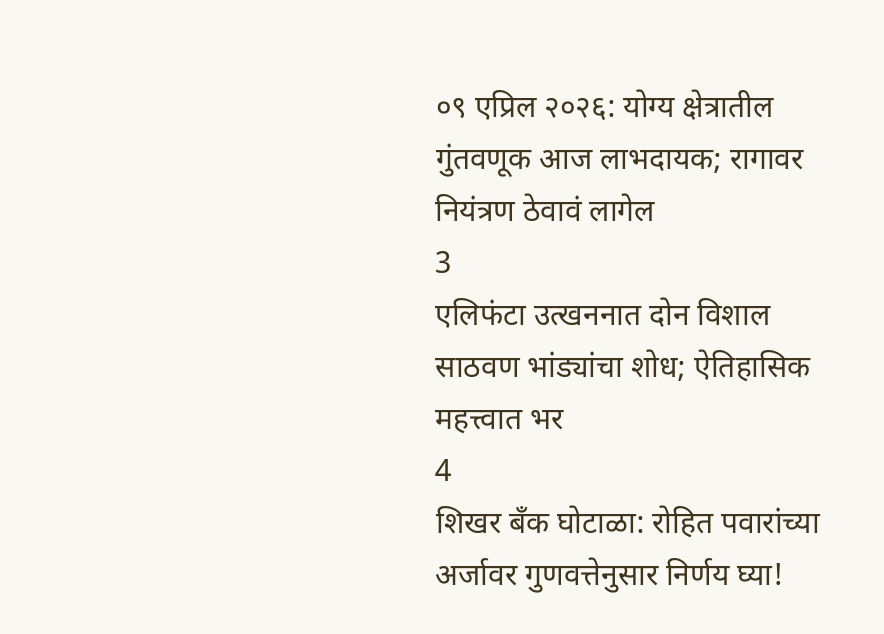०९ एप्रिल २०२६: योग्य क्षेत्रातील गुंतवणूक आज लाभदायक; रागावर नियंत्रण ठेवावं लागेल
3
एलिफंटा उत्खननात दोन विशाल साठवण भांड्यांचा शोध; ऐतिहासिक महत्त्वात भर
4
शिखर बँक घोटाळा: रोहित पवारांच्या अर्जावर गुणवत्तेनुसार निर्णय घ्या!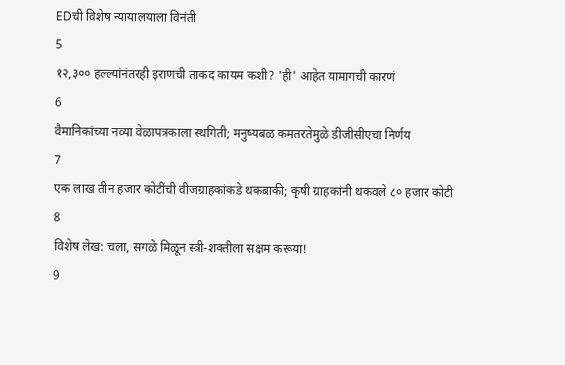EDची विशेष न्यायालयाला विनंती
5
१२,३०० हल्ल्यांनंतरही इराणची ताकद कायम कशी? 'ही' आहेत यामागची कारणं
6
वैमानिकांच्या नव्या वेळापत्रकाला स्थगिती; मनुष्यबळ कमतरतेमुळे डीजीसीएचा निर्णय
7
एक लाख तीन हजार कोटींची वीजग्राहकांकडे थकबाकी; कृषी ग्राहकांनी थकवले ८० हजार कोटी
8
विशेष लेख: चला, सगळे मिळून स्त्री-शक्तीला सक्षम करूया!
9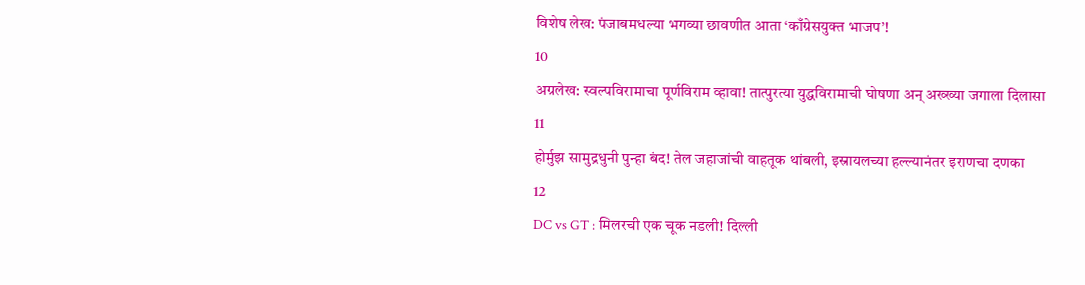विशेष लेख: पंजाबमधल्या भगव्या छावणीत आता ‘काँग्रेसयुक्त भाजप’!
10
अग्रलेख: स्वल्पविरामाचा पूर्णविराम व्हावा! तात्पुरत्या युद्धविरामाची घोषणा अन् अख्ख्या जगाला दिलासा
11
होर्मुझ सामुद्रधुनी पुन्हा बंद! तेल जहाजांची वाहतूक थांबली, इस्रायलच्या हल्ल्यानंतर इराणचा दणका
12
DC vs GT : मिलरची एक चूक नडली! दिल्ली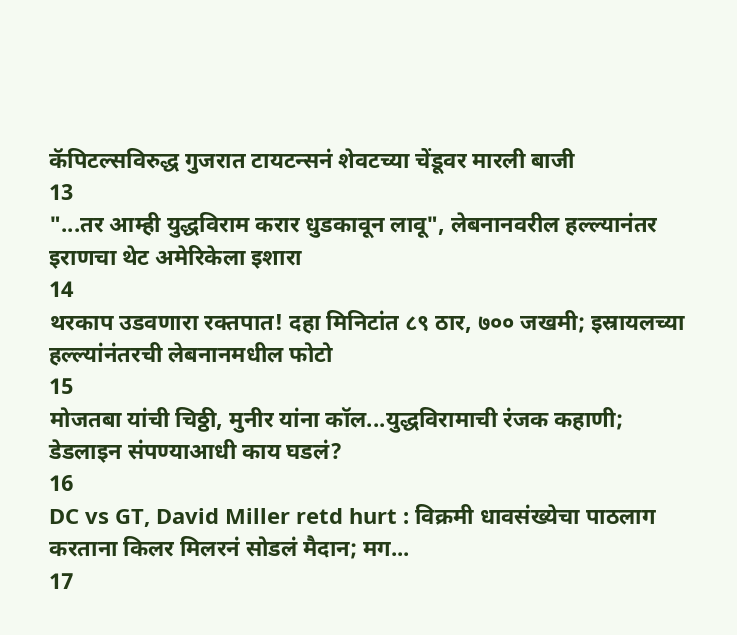कॅपिटल्सविरुद्ध गुजरात टायटन्सनं शेवटच्या चेंडूवर मारली बाजी
13
"...तर आम्ही युद्धविराम करार धुडकावून लावू", लेबनानवरील हल्ल्यानंतर इराणचा थेट अमेरिकेला इशारा
14
थरकाप उडवणारा रक्तपात! दहा मिनिटांत ८९ ठार, ७०० जखमी; इस्रायलच्या हल्ल्यांनंतरची लेबनानमधील फोटो
15
मोजतबा यांची चिठ्ठी, मुनीर यांना कॉल...युद्धविरामाची रंजक कहाणी; डेडलाइन संपण्याआधी काय घडलं?
16
DC vs GT, David Miller retd hurt : विक्रमी धावसंख्येचा पाठलाग करताना किलर मिलरनं सोडलं मैदान; मग...
17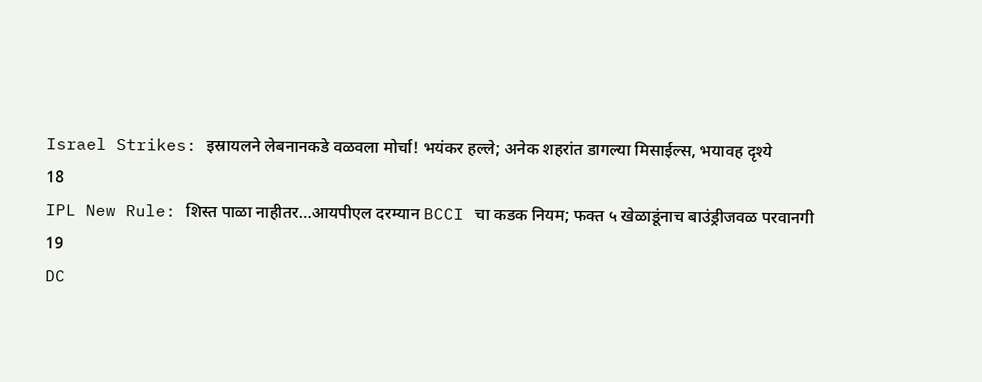Israel Strikes: इस्रायलने लेबनानकडे वळवला मोर्चा! भयंकर हल्ले; अनेक शहरांत डागल्या मिसाईल्स, भयावह दृश्ये
18
IPL New Rule: शिस्त पाळा नाहीतर…आयपीएल दरम्यान BCCI चा कडक नियम; फक्त ५ खेळाडूंनाच बाउंड्रीजवळ परवानगी
19
DC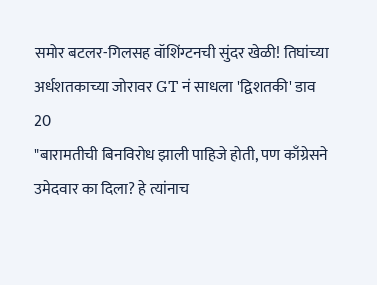समोर बटलर-गिलसह वॉशिंग्टनची सुंदर खेळी! तिघांच्या अर्धशतकाच्या जोरावर GT नं साधला 'द्विशतकी' डाव
20
"बारामतीची बिनविरोध झाली पाहिजे होती, पण काँग्रेसने उमेदवार का दिला? हे त्यांनाच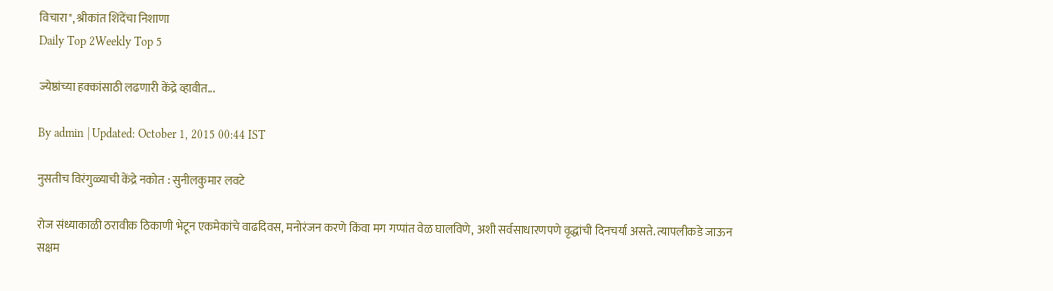विचारा", श्रीकांत शिंदेंचा निशाणा
Daily Top 2Weekly Top 5

ज्येष्ठांच्या हक्कांसाठी लढणारी केंद्रे व्हावीत...

By admin | Updated: October 1, 2015 00:44 IST

नुसतीच विरंगुळ्याची केंद्रे नकोत : सुनीलकुमार लवटे

रोज संध्याकाळी ठरावीक ठिकाणी भेटून एकमेकांचे वाढदिवस, मनोरंजन करणे किंवा मग गप्पांत वेळ घालविणे, अशी सर्वसाधारणपणे वृद्धांची दिनचर्या असते. त्यापलीकडे जाऊन सक्षम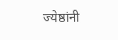ज्येष्ठांनी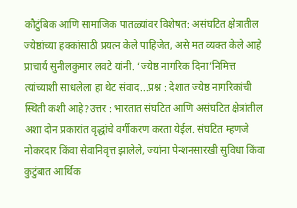कौटुंबिक आणि सामाजिक पातळ्यांवर विशेषत: असंघटित क्षेत्रातील ज्येष्ठांच्या हक्कांसाठी प्रयत्न केले पाहिजेत, असे मत व्यक्त केले आहे प्राचार्य सुनीलकुमार लवटे यांनी. ‘ज्येष्ठ नागरिक दिना’निमित्त त्यांच्याशी साधलेला हा थेट संवाद...प्रश्न : देशात ज्येष्ठ नागरिकांची स्थिती कशी आहे?उत्तर : भारतात संघटित आणि असंघटित क्षेत्रांतील अशा दोन प्रकारांत वृद्धांचे वर्गीकरण करता येईल. संघटित म्हणजे नोकरदार किंवा सेवानिवृत्त झालेले, ज्यांना पेन्शनसारखी सुविधा किंवा कुटुंबात आर्थिक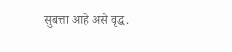सुबत्ता आहे असे वृद्ध.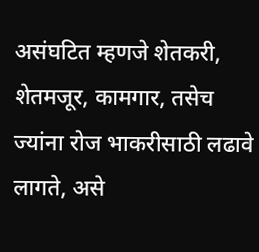असंघटित म्हणजे शेतकरी, शेतमजूर, कामगार, तसेच ज्यांना रोज भाकरीसाठी लढावे लागते, असे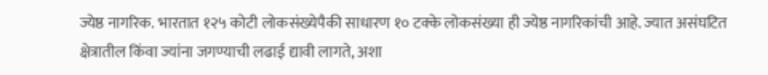ज्येष्ठ नागरिक. भारतात १२५ कोटी लोकसंख्येपैकी साधारण १० टक्के लोकसंख्या ही ज्येष्ठ नागरिकांची आहे. ज्यात असंघटित क्षेत्रातील किंवा ज्यांना जगण्याची लढाई द्यावी लागते, अशा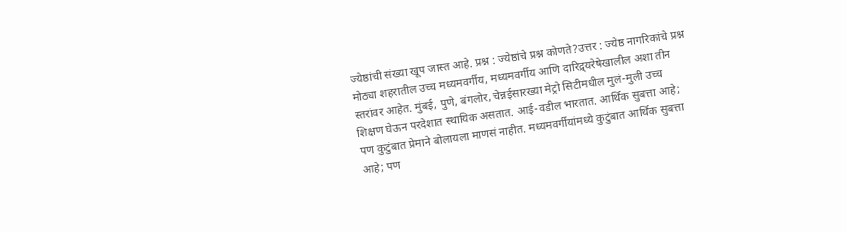ज्येष्ठांची संख्या खूप जास्त आहे. प्रश्न : ज्येष्ठांचे प्रश्न कोणते?उत्तर : ज्येष्ठ नागरिकांचे प्रश्न मोठ्या शहरातील उच्च मध्यमवर्गीय, मध्यमवर्गीय आणि दारिद्र्यरेषेखालील अशा तीन स्तरांवर आहेत. मुंबई, पुणे, बंगलोर, चेन्नईसारख्या मेट्रो सिटीमधील मुलं-मुली उच्च शिक्षण घेऊन परदेशात स्थायिक असतात. आई-वडील भारतात. आर्थिक सुबत्ता आहे; पण कुटुंबात प्रेमाने बोलायला माणसं नाहीत. मध्यमवर्गीयांमध्ये कुटुंबात आर्थिक सुबत्ता आहे; पण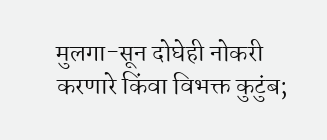मुलगा-सून दोघेही नोकरी करणारे किंवा विभक्त कुटुंब;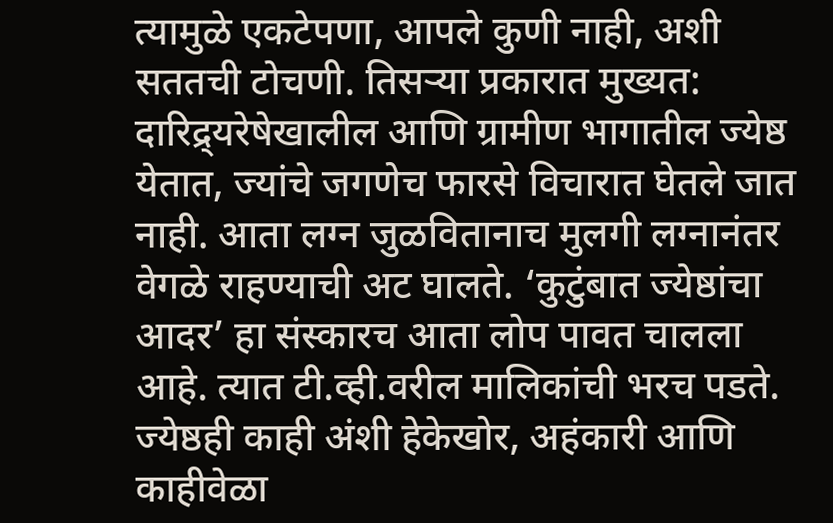त्यामुळे एकटेपणा, आपले कुणी नाही, अशी सततची टोचणी. तिसऱ्या प्रकारात मुख्यत: दारिद्र्यरेषेखालील आणि ग्रामीण भागातील ज्येष्ठ येतात, ज्यांचे जगणेच फारसे विचारात घेतले जात नाही. आता लग्न जुळवितानाच मुलगी लग्नानंतर वेगळे राहण्याची अट घालते. ‘कुटुंबात ज्येष्ठांचा आदर’ हा संस्कारच आता लोप पावत चालला आहे. त्यात टी.व्ही.वरील मालिकांची भरच पडते. ज्येष्ठही काही अंशी हेकेखोर, अहंकारी आणि काहीवेळा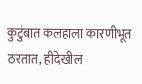कुटुंबात कलहाला कारणीभूत ठरतात, हीदेखील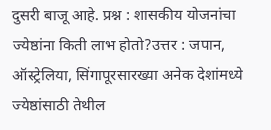दुसरी बाजू आहे. प्रश्न : शासकीय योजनांचा ज्येष्ठांना किती लाभ होतो?उत्तर : जपान, ऑस्ट्रेलिया, सिंगापूरसारख्या अनेक देशांमध्ये ज्येष्ठांसाठी तेथील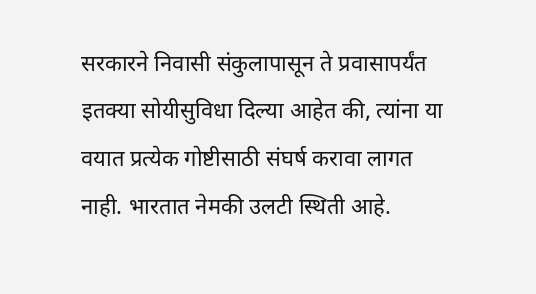सरकारने निवासी संकुलापासून ते प्रवासापर्यंत इतक्या सोयीसुविधा दिल्या आहेत की, त्यांना या वयात प्रत्येक गोष्टीसाठी संघर्ष करावा लागत नाही. भारतात नेमकी उलटी स्थिती आहे.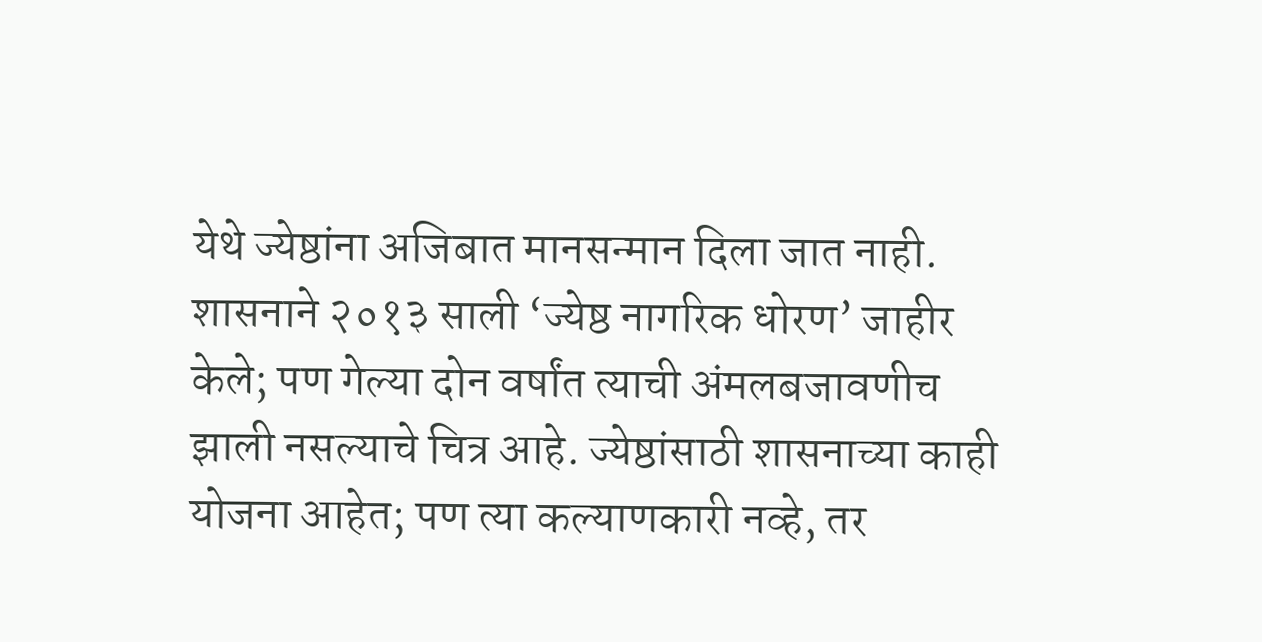येथे ज्येष्ठांना अजिबात मानसन्मान दिला जात नाही. शासनाने २०१३ साली ‘ज्येष्ठ नागरिक धोरण’ जाहीर केले; पण गेल्या दोन वर्षांत त्याची अंमलबजावणीच झाली नसल्याचे चित्र आहे. ज्येष्ठांसाठी शासनाच्या काही योजना आहेत; पण त्या कल्याणकारी नव्हे, तर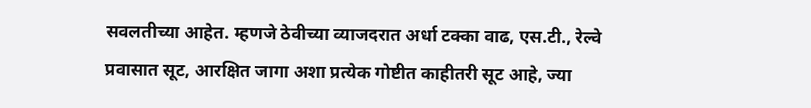सवलतीच्या आहेत. म्हणजे ठेवीच्या व्याजदरात अर्धा टक्का वाढ, एस.टी., रेल्वे प्रवासात सूट, आरक्षित जागा अशा प्रत्येक गोष्टीत काहीतरी सूट आहे, ज्या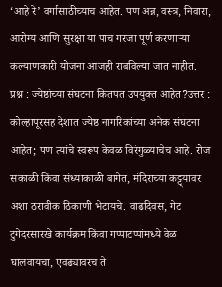‘आहे रे’ वर्गासाठीच्याच आहेत. पण अन्न, वस्त्र, निवारा, आरोग्य आणि सुरक्षा या पाच गरजा पूर्ण करणाऱ्या कल्याणकारी योजना आजही राबविल्या जात नाहीत. प्रश्न : ज्येष्ठांच्या संघटना कितपत उपयुक्त आहेत?उत्तर : कोल्हापूरसह देशात ज्येष्ठ नागरिकांच्या अनेक संघटना आहेत; पण त्यांचे स्वरूप केवळ विरंगुळ्याचेच आहे. रोज सकाळी किंवा संध्याकाळी बागेत, मंदिराच्या कट्ट्यावर अशा ठरावीक ठिकाणी भेटायचे. वाढदिवस, गेट टुगेदरसारखे कार्यक्रम किंवा गप्पाटप्पांमध्ये वेळ घालवायचा, एवढ्यावरच ते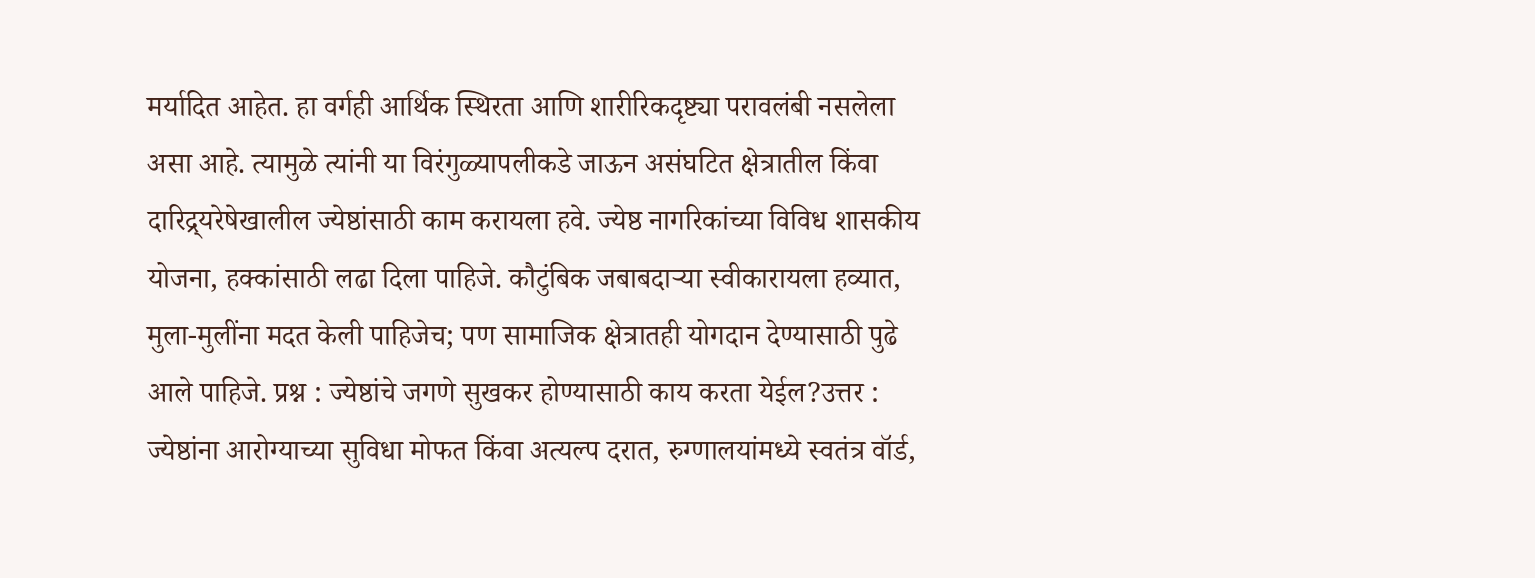मर्यादित आहेत. हा वर्गही आर्थिक स्थिरता आणि शारीरिकदृष्ट्या परावलंबी नसलेला असा आहे. त्यामुळे त्यांनी या विरंगुळ्यापलीकडे जाऊन असंघटित क्षेत्रातील किंवा दारिद्र्यरेषेखालील ज्येष्ठांसाठी काम करायला हवे. ज्येष्ठ नागरिकांच्या विविध शासकीय योजना, हक्कांसाठी लढा दिला पाहिजे. कौटुंबिक जबाबदाऱ्या स्वीकारायला हव्यात, मुला-मुलींना मदत केली पाहिजेच; पण सामाजिक क्षेत्रातही योगदान देण्यासाठी पुढे आले पाहिजे. प्रश्न : ज्येष्ठांचे जगणे सुखकर होण्यासाठी काय करता येईल?उत्तर : ज्येष्ठांना आरोग्याच्या सुविधा मोफत किंवा अत्यल्प दरात, रुग्णालयांमध्ये स्वतंत्र वॉर्ड,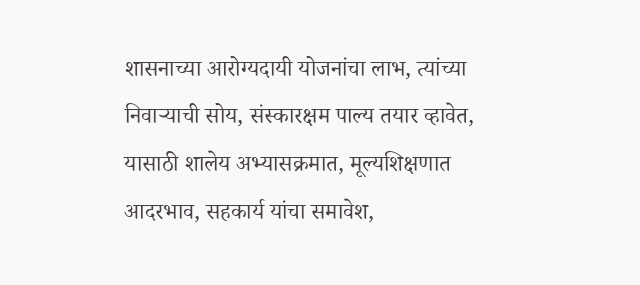शासनाच्या आरोग्यदायी योजनांचा लाभ, त्यांच्या निवाऱ्याची सोय, संस्कारक्षम पाल्य तयार व्हावेत, यासाठी शालेय अभ्यासक्रमात, मूल्यशिक्षणात आदरभाव, सहकार्य यांचा समावेश,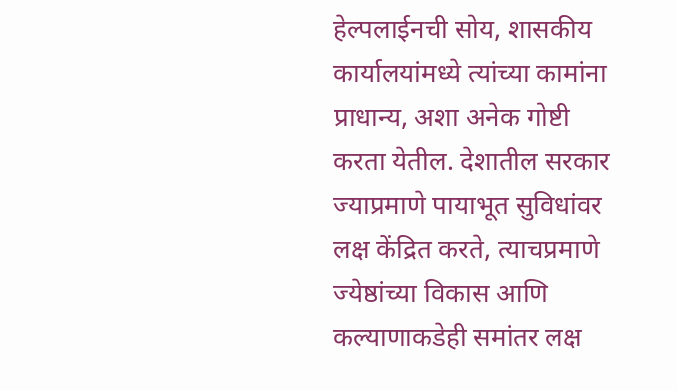हेल्पलाईनची सोय, शासकीय कार्यालयांमध्ये त्यांच्या कामांना प्राधान्य, अशा अनेक गोष्टी करता येतील. देशातील सरकार ज्याप्रमाणे पायाभूत सुविधांवर लक्ष केंद्रित करते, त्याचप्रमाणे ज्येष्ठांच्या विकास आणि कल्याणाकडेही समांतर लक्ष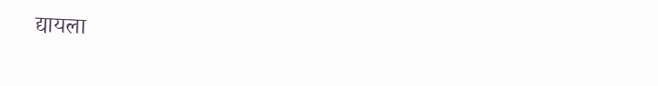द्यायला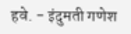हवे. - इंदुमती गणेश